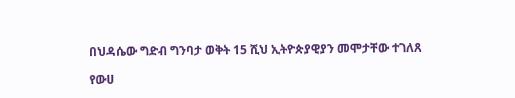በህዳሴው ግድብ ግንባታ ወቅት 15 ሺህ ኢትዮጵያዊያን መሞታቸው ተገለጸ

የውሀ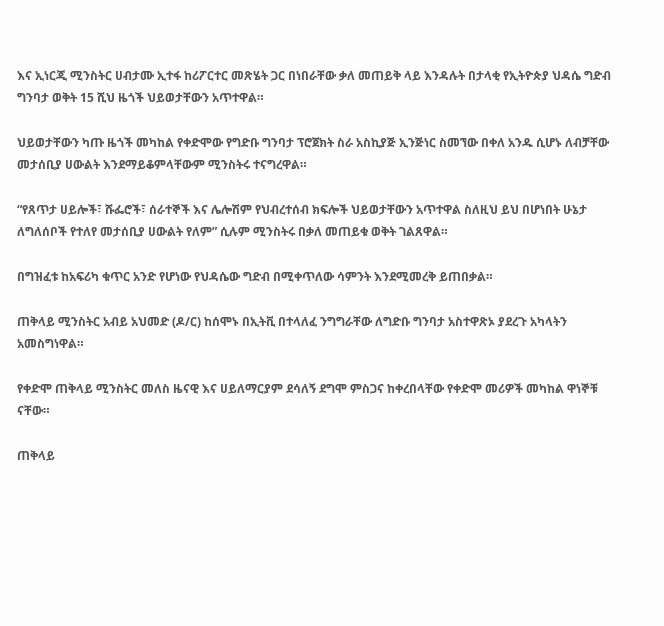እና ኢነርጂ ሚንስትር ሀብታሙ ኢተፋ ከሪፖርተር መጽሄት ጋር በነበራቸው ቃለ መጠይቅ ላይ እንዳሉት በታላቂ የኢትዮጵያ ህዳሴ ግድብ ግንባታ ወቅት 15 ሺህ ዜጎች ህይወታቸውን አጥተዋል።

ህይወታቸውን ካጡ ዜጎች መካከል የቀድሞው የግድቡ ግንባታ ፕሮጀክት ስራ አስኪያጅ ኢንጅነር ስመኘው በቀለ አንዱ ሲሆኑ ለብቻቸው መታሰቢያ ሀውልት እንደማይቆምላቸውም ሚንስትሩ ተናግረዋል።

“የጸጥታ ሀይሎች፣ ሹፌሮች፣ ሰራተኞች እና ሌሎሽም የህብረተሰብ ክፍሎች ህይወታቸውን አጥተዋል ስለዚህ ይህ በሆነበት ሁኔታ ለግለሰቦች የተለየ መታሰቢያ ሀውልት የለም” ሲሉም ሚንስትሩ በቃለ መጠይቁ ወቅት ገልጸዋል።

በግዝፈቱ ከአፍሪካ ቁጥር አንድ የሆነው የህዳሴው ግድብ በሚቀጥለው ሳምንት እንደሚመረቅ ይጠበቃል።

ጠቅላይ ሚንስትር አብይ አህመድ (ዶ/ር) ከሰሞኑ በኢትቪ በተላለፈ ንግግራቸው ለግድቡ ግንባታ አስተዋጽኦ ያደረጉ አካላትን አመስግነዋል።

የቀድሞ ጠቅላይ ሚንስትር መለስ ዜናዊ እና ሀይለማርያም ደሳለኝ ደግሞ ምስጋና ከቀረበላቸው የቀድሞ መሪዎች መካከል ዋነኞቹ ናቸው።

ጠቅላይ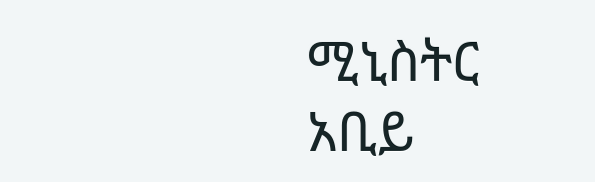ሚኒስትር አቢይ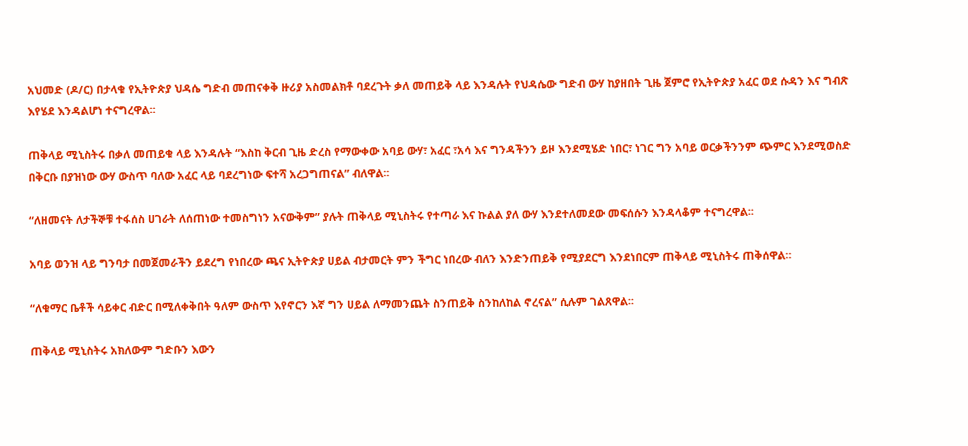አህመድ (ዶ/ር) በታላቁ የኢትዮጵያ ህዳሴ ግድብ መጠናቀቅ ዙሪያ አስመልክቶ ባደረጉት ቃለ መጠይቅ ላይ እንዳሉት የህዳሴው ግድብ ውሃ ከያዘበት ጊዜ ጀምሮ የኢትዮጵያ አፈር ወደ ሱዳን እና ግብጽ እየሄደ እንዳልሆነ ተናግረዋል፡፡

ጠቅላይ ሚኒስትሩ በቃለ መጠይቁ ላይ እንዳሉት “እስከ ቅርብ ጊዜ ድረስ የማውቀው አባይ ውሃ፣ አፈር ፣አሳ እና ግንዳችንን ይዞ እንደሚሄድ ነበር፣ ነገር ግን አባይ ወርቃችንንም ጭምር እንደሚወስድ በቅርቡ በያዝነው ውሃ ውስጥ ባለው አፈር ላይ ባደረግነው ፍተሻ አረጋግጠናል” ብለዋል፡፡

“ለዘመናት ለታችኞቹ ተፋሰስ ሀገራት ለሰጠነው ተመስግነን አናውቅም” ያሉት ጠቅላይ ሚኒስትሩ የተጣራ እና ኩልል ያለ ውሃ እንደተለመደው መፍሰሱን እንዳላቆም ተናግረዋል፡፡

አባይ ወንዝ ላይ ግንባታ በመጀመራችን ይደረግ የነበረው ጫና ኢትዮጵያ ሀይል ብታመርት ምን ችግር ነበረው ብለን እንድንጠይቅ የሚያደርግ እንደነበርም ጠቅላይ ሚኒስትሩ ጠቅሰዋል።

“ለቁማር ቤቶች ሳይቀር ብድር በሚለቀቅበት ዓለም ውስጥ እየኖርን እኛ ግን ሀይል ለማመንጨት ስንጠይቅ ስንከለከል ኖረናል” ሲሉም ገልጸዋል፡፡

ጠቅላይ ሚኒስትሩ አክለውም ግድቡን እውን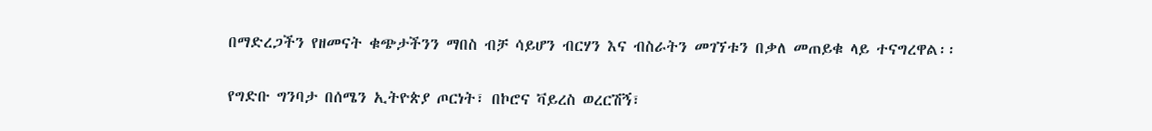በማድረጋችን የዘመናት ቁጭታችንን ማበስ ብቻ ሳይሆን ብርሃን እና ብስራትን መገኘቱን በቃለ መጠይቁ ላይ ተናግረዋል፡፡

የግድቡ ግንባታ በሰሜን ኢትዮጵያ ጦርነት፣ በኮሮና ቫይረስ ወረርሽኝ፣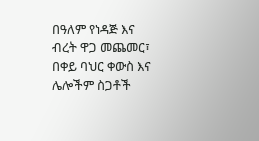በዓለም የነዳጅ እና ብረት ዋጋ መጨመር፣ በቀይ ባህር ቀውስ እና ሌሎችም ስጋቶች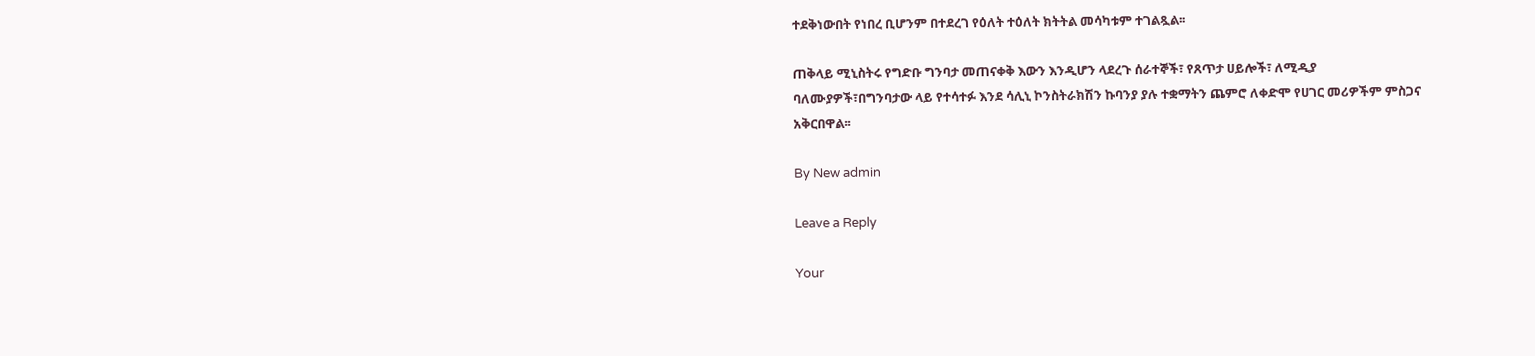ተደቅነውበት የነበረ ቢሆንም በተደረገ የዕለት ተዕለት ክትትል መሳካቱም ተገልጿል፡፡

ጠቅላይ ሚኒስትሩ የግድቡ ግንባታ መጠናቀቅ እውን እንዲሆን ላደረጉ ሰራተኞች፣ የጸጥታ ሀይሎች፣ ለሚዲያ ባለሙያዎች፣በግንባታው ላይ የተሳተፉ እንደ ሳሊኒ ኮንስትራክሽን ኩባንያ ያሉ ተቋማትን ጨምሮ ለቀድሞ የሀገር መሪዎችም ምስጋና አቅርበዋል፡፡

By New admin

Leave a Reply

Your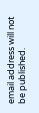email address will not be published.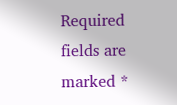Required fields are marked *